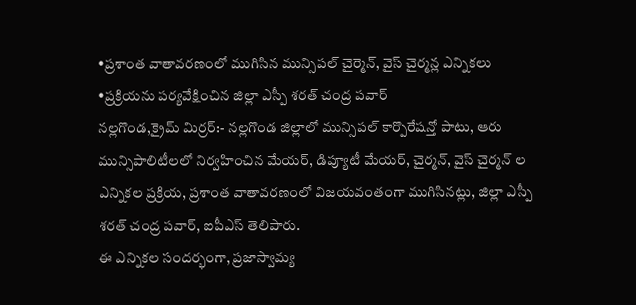•ప్రశాంత వాతావరణంలో ముగిసిన మున్సిపల్ చైర్మెన్, వైస్ చైర్మన్ల ఎన్నికలు
•ప్రక్రియను పర్యవేక్షించిన జిల్లా ఎస్పీ శరత్ చంద్ర పవార్
నల్లగొండ,క్రైమ్ మిర్రర్:- నల్లగొండ జిల్లాలో మున్సిపల్ కార్పొరేషన్తో పాటు, ఆరు మున్సిపాలిటీలలో నిర్వహించిన మేయర్, డిప్యూటీ మేయర్, చైర్మన్, వైస్ చైర్మన్ ల ఎన్నికల ప్రక్రియ, ప్రశాంత వాతావరణంలో విజయవంతంగా ముగిసినట్లు, జిల్లా ఎస్పీ శరత్ చంద్ర పవార్, ఐపీఎస్ తెలిపారు.
ఈ ఎన్నికల సందర్భంగా, ప్రజాస్వామ్య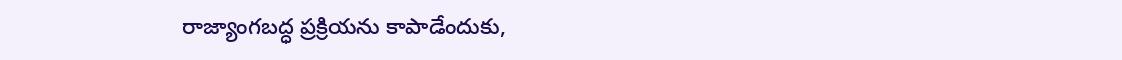రాజ్యాంగబద్ధ ప్రక్రియను కాపాడేందుకు,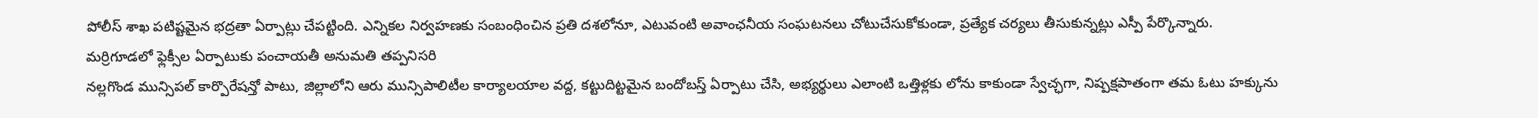పోలీస్ శాఖ పటిష్టమైన భద్రతా ఏర్పాట్లు చేపట్టింది. ఎన్నికల నిర్వహణకు సంబంధించిన ప్రతి దశలోనూ, ఎటువంటి అవాంఛనీయ సంఘటనలు చోటుచేసుకోకుండా, ప్రత్యేక చర్యలు తీసుకున్నట్లు ఎస్పీ పేర్కొన్నారు.
మర్రిగూడలో ఫ్లెక్సీల ఏర్పాటుకు పంచాయతీ అనుమతి తప్పనిసరి
నల్లగొండ మున్సిపల్ కార్పొరేషన్తో పాటు, జిల్లాలోని ఆరు మున్సిపాలిటీల కార్యాలయాల వద్ద, కట్టుదిట్టమైన బందోబస్త్ ఏర్పాటు చేసి, అభ్యర్థులు ఎలాంటి ఒత్తిళ్లకు లోను కాకుండా స్వేచ్ఛగా, నిష్పక్షపాతంగా తమ ఓటు హక్కును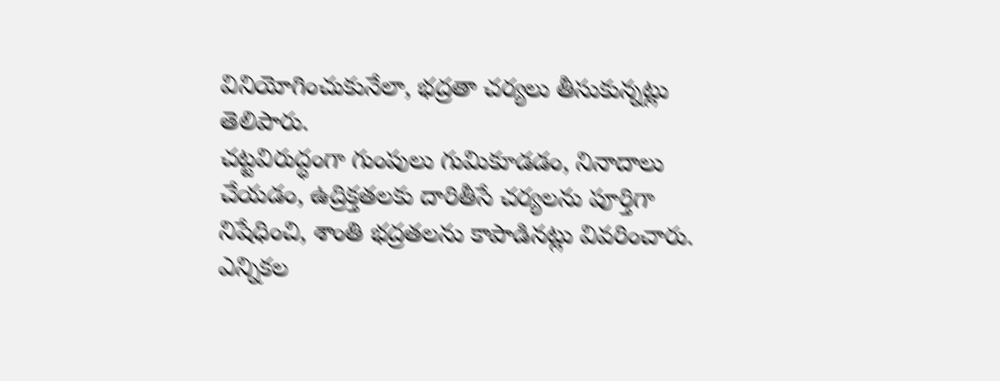వినియోగించుకునేలా, భద్రతా చర్యలు తీసుకున్నట్లు తెలిపారు.
చట్టవిరుద్ధంగా గుంపులు గుమికూడడం, నినాదాలు చేయడం, ఉద్రిక్తతలకు దారితీసే చర్యలను పూర్తిగా నిషేధించి, శాంతి భద్రతలను కాపాడినట్లు వివరించారు. ఎన్నికల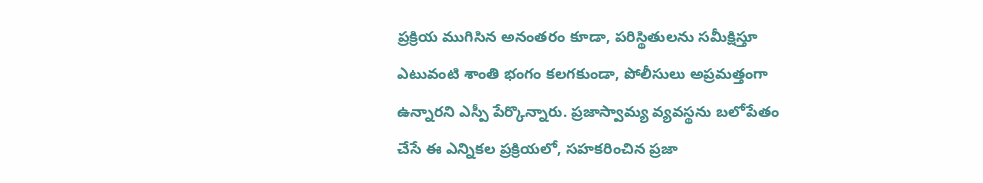ప్రక్రియ ముగిసిన అనంతరం కూడా, పరిస్థితులను సమీక్షిస్తూ ఎటువంటి శాంతి భంగం కలగకుండా, పోలీసులు అప్రమత్తంగా ఉన్నారని ఎస్పీ పేర్కొన్నారు. ప్రజాస్వామ్య వ్యవస్థను బలోపేతం చేసే ఈ ఎన్నికల ప్రక్రియలో, సహకరించిన ప్రజా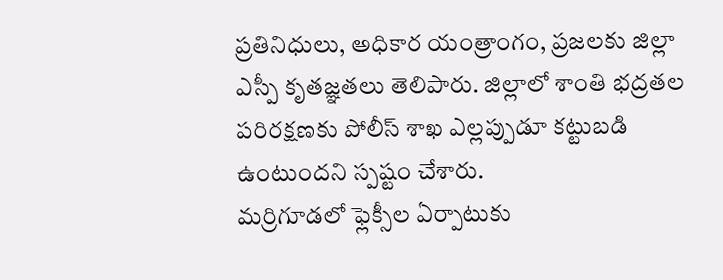ప్రతినిధులు, అధికార యంత్రాంగం, ప్రజలకు జిల్లా ఎస్పీ కృతజ్ఞతలు తెలిపారు. జిల్లాలో శాంతి భద్రతల పరిరక్షణకు పోలీస్ శాఖ ఎల్లప్పుడూ కట్టుబడి ఉంటుందని స్పష్టం చేశారు.
మర్రిగూడలో ఫ్లెక్సీల ఏర్పాటుకు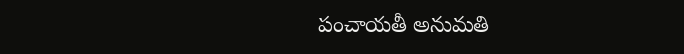పంచాయతీ అనుమతి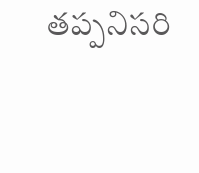తప్పనిసరి